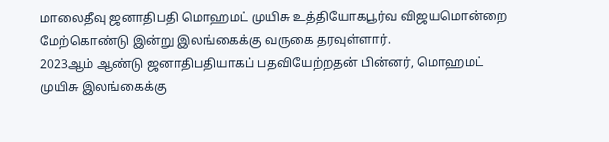மாலைதீவு ஜனாதிபதி மொஹமட் முயிசு உத்தியோகபூர்வ விஜயமொன்றை மேற்கொண்டு இன்று இலங்கைக்கு வருகை தரவுள்ளார்.
2023ஆம் ஆண்டு ஜனாதிபதியாகப் பதவியேற்றதன் பின்னர், மொஹமட் முயிசு இலங்கைக்கு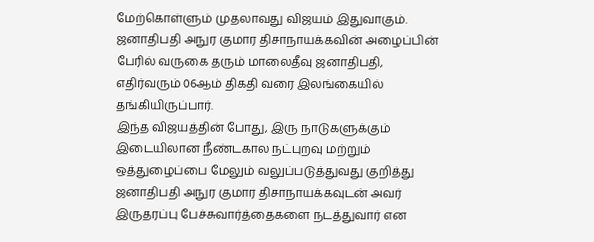மேற்கொள்ளும் முதலாவது விஜயம் இதுவாகும்.
ஜனாதிபதி அநுர குமார திசாநாயக்கவின் அழைப்பின் பேரில் வருகை தரும் மாலைதீவு ஜனாதிபதி, எதிர்வரும் 06ஆம் திகதி வரை இலங்கையில் தங்கியிருப்பார்.
இந்த விஜயத்தின் போது, இரு நாடுகளுக்கும் இடையிலான நீண்டகால நட்புறவு மற்றும் ஒத்துழைப்பை மேலும் வலுப்படுத்துவது குறித்து ஜனாதிபதி அநுர குமார திசாநாயக்கவுடன் அவர் இருதரப்பு பேச்சுவார்த்தைகளை நடத்துவார் என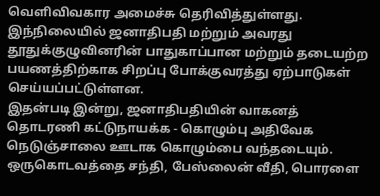வெளிவிவகார அமைச்சு தெரிவித்துள்ளது.
இந்நிலையில் ஜனாதிபதி மற்றும் அவரது தூதுக்குழுவினரின் பாதுகாப்பான மற்றும் தடையற்ற பயணத்திற்காக சிறப்பு போக்குவரத்து ஏற்பாடுகள் செய்யப்பட்டுள்ளன.
இதன்படி இன்று, ஜனாதிபதியின் வாகனத் தொடரணி கட்டுநாயக்க - கொழும்பு அதிவேக நெடுஞ்சாலை ஊடாக கொழும்பை வந்தடையும்.
ஒருகொடவத்தை சந்தி, பேஸ்லைன் வீதி, பொரளை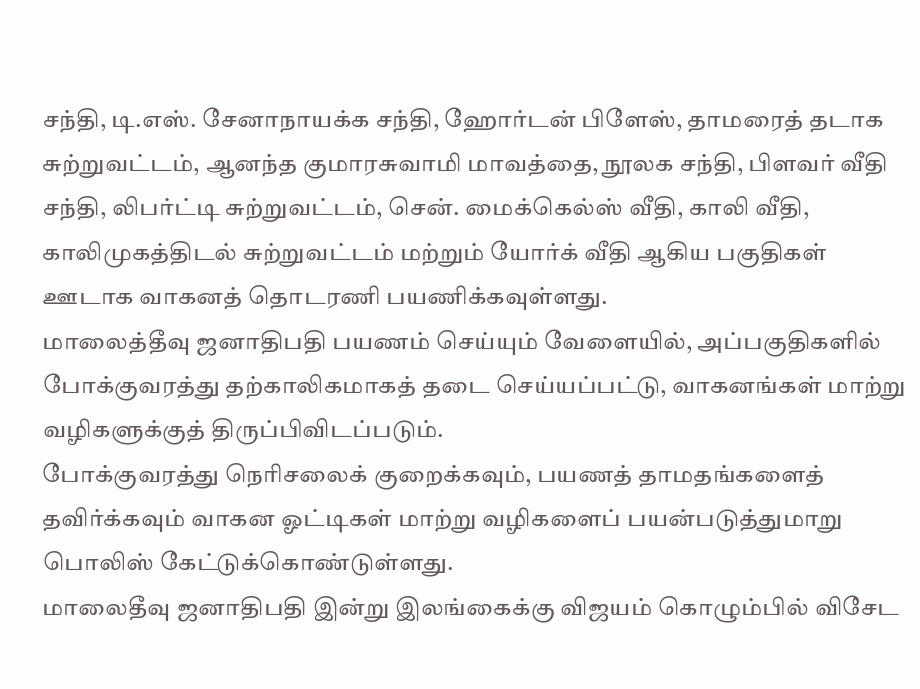சந்தி, டி.எஸ். சேனாநாயக்க சந்தி, ஹோர்டன் பிளேஸ், தாமரைத் தடாக சுற்றுவட்டம், ஆனந்த குமாரசுவாமி மாவத்தை, நூலக சந்தி, பிளவர் வீதி சந்தி, லிபர்ட்டி சுற்றுவட்டம், சென். மைக்கெல்ஸ் வீதி, காலி வீதி, காலிமுகத்திடல் சுற்றுவட்டம் மற்றும் யோர்க் வீதி ஆகிய பகுதிகள் ஊடாக வாகனத் தொடரணி பயணிக்கவுள்ளது.
மாலைத்தீவு ஜனாதிபதி பயணம் செய்யும் வேளையில், அப்பகுதிகளில் போக்குவரத்து தற்காலிகமாகத் தடை செய்யப்பட்டு, வாகனங்கள் மாற்று வழிகளுக்குத் திருப்பிவிடப்படும்.
போக்குவரத்து நெரிசலைக் குறைக்கவும், பயணத் தாமதங்களைத் தவிர்க்கவும் வாகன ஓட்டிகள் மாற்று வழிகளைப் பயன்படுத்துமாறு பொலிஸ் கேட்டுக்கொண்டுள்ளது.
மாலைதீவு ஜனாதிபதி இன்று இலங்கைக்கு விஜயம் கொழும்பில் விசேட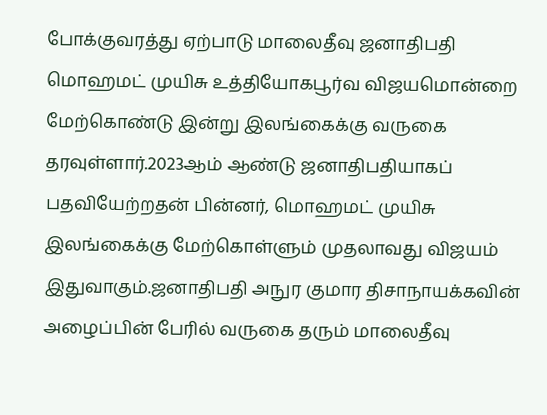போக்குவரத்து ஏற்பாடு மாலைதீவு ஜனாதிபதி மொஹமட் முயிசு உத்தியோகபூர்வ விஜயமொன்றை மேற்கொண்டு இன்று இலங்கைக்கு வருகை தரவுள்ளார்.2023ஆம் ஆண்டு ஜனாதிபதியாகப் பதவியேற்றதன் பின்னர், மொஹமட் முயிசு இலங்கைக்கு மேற்கொள்ளும் முதலாவது விஜயம் இதுவாகும்.ஜனாதிபதி அநுர குமார திசாநாயக்கவின் அழைப்பின் பேரில் வருகை தரும் மாலைதீவு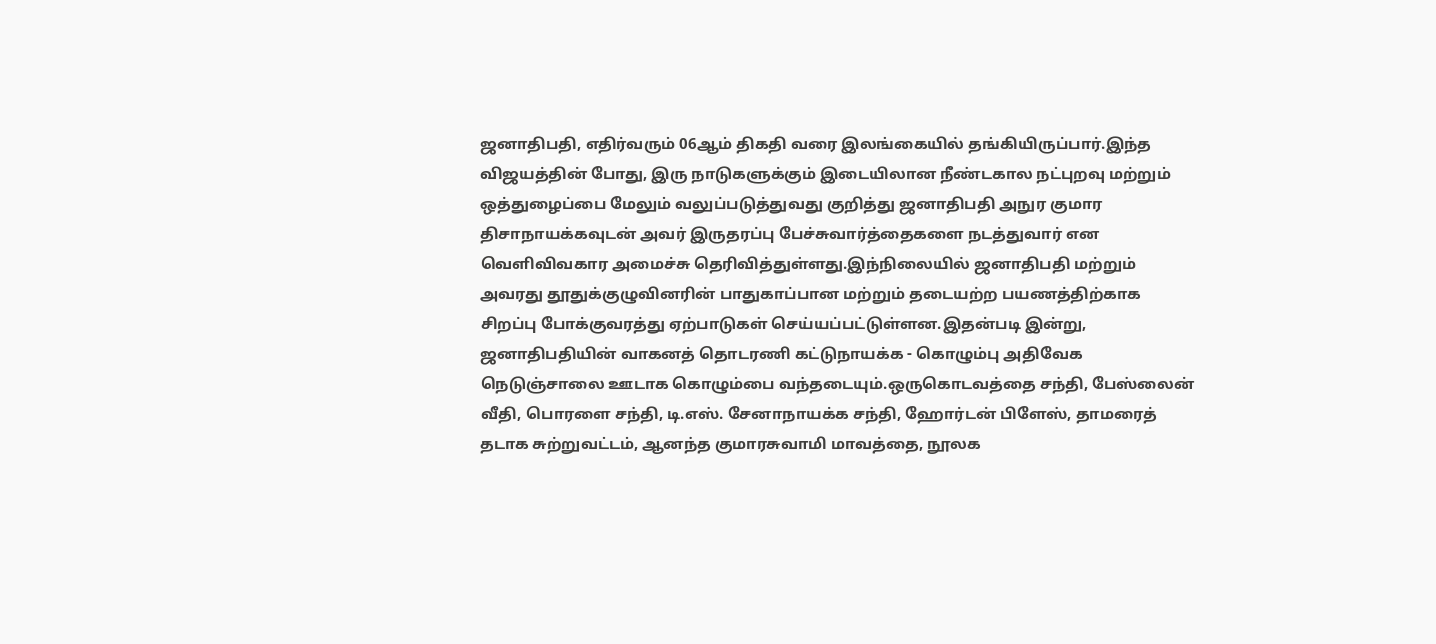ஜனாதிபதி, எதிர்வரும் 06ஆம் திகதி வரை இலங்கையில் தங்கியிருப்பார்.இந்த விஜயத்தின் போது, இரு நாடுகளுக்கும் இடையிலான நீண்டகால நட்புறவு மற்றும் ஒத்துழைப்பை மேலும் வலுப்படுத்துவது குறித்து ஜனாதிபதி அநுர குமார திசாநாயக்கவுடன் அவர் இருதரப்பு பேச்சுவார்த்தைகளை நடத்துவார் என வெளிவிவகார அமைச்சு தெரிவித்துள்ளது.இந்நிலையில் ஜனாதிபதி மற்றும் அவரது தூதுக்குழுவினரின் பாதுகாப்பான மற்றும் தடையற்ற பயணத்திற்காக சிறப்பு போக்குவரத்து ஏற்பாடுகள் செய்யப்பட்டுள்ளன.இதன்படி இன்று, ஜனாதிபதியின் வாகனத் தொடரணி கட்டுநாயக்க - கொழும்பு அதிவேக நெடுஞ்சாலை ஊடாக கொழும்பை வந்தடையும்.ஒருகொடவத்தை சந்தி, பேஸ்லைன் வீதி, பொரளை சந்தி, டி.எஸ். சேனாநாயக்க சந்தி, ஹோர்டன் பிளேஸ், தாமரைத் தடாக சுற்றுவட்டம், ஆனந்த குமாரசுவாமி மாவத்தை, நூலக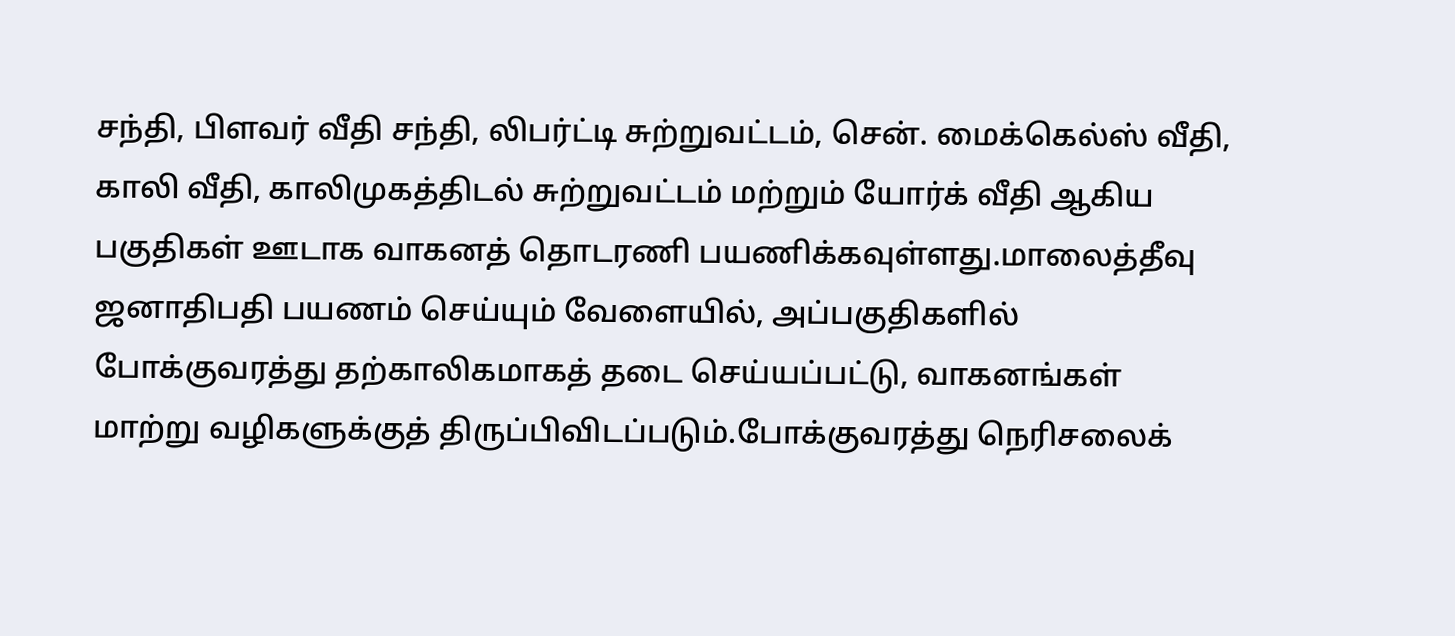சந்தி, பிளவர் வீதி சந்தி, லிபர்ட்டி சுற்றுவட்டம், சென். மைக்கெல்ஸ் வீதி, காலி வீதி, காலிமுகத்திடல் சுற்றுவட்டம் மற்றும் யோர்க் வீதி ஆகிய பகுதிகள் ஊடாக வாகனத் தொடரணி பயணிக்கவுள்ளது.மாலைத்தீவு ஜனாதிபதி பயணம் செய்யும் வேளையில், அப்பகுதிகளில் போக்குவரத்து தற்காலிகமாகத் தடை செய்யப்பட்டு, வாகனங்கள் மாற்று வழிகளுக்குத் திருப்பிவிடப்படும்.போக்குவரத்து நெரிசலைக்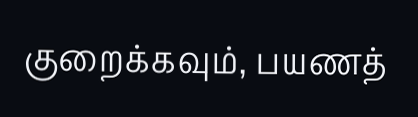குறைக்கவும், பயணத்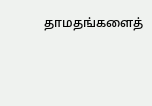தாமதங்களைத்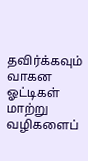தவிர்க்கவும் வாகன ஓட்டிகள் மாற்று வழிகளைப்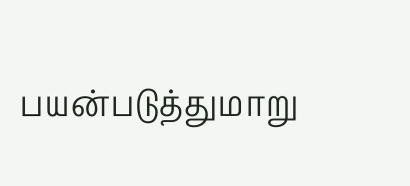பயன்படுத்துமாறு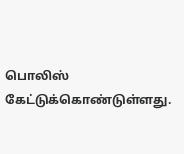பொலிஸ் கேட்டுக்கொண்டுள்ளது.